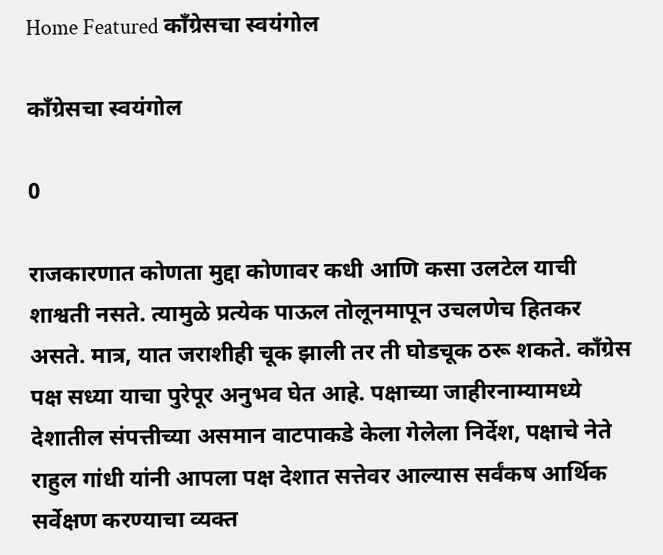Home Featured काँग्रेसचा स्वयंगोल

काँग्रेसचा स्वयंगोल

0

राजकारणात कोणता मुद्दा कोणावर कधी आणि कसा उलटेल याची शाश्वती नसते. त्यामुळे प्रत्येक पाऊल तोलूनमापून उचलणेच हितकर असते. मात्र, यात जराशीही चूक झाली तर ती घोडचूक ठरू शकते. काँग्रेस पक्ष सध्या याचा पुरेपूर अनुभव घेत आहे. पक्षाच्या जाहीरनाम्यामध्ये देशातील संपत्तीच्या असमान वाटपाकडे केला गेलेला निर्देश, पक्षाचे नेते राहुल गांधी यांनी आपला पक्ष देशात सत्तेवर आल्यास सर्वंकष आर्थिक सर्वेक्षण करण्याचा व्यक्त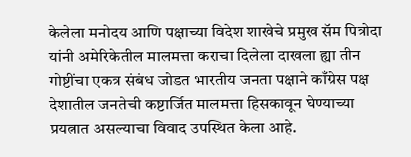केलेला मनोदय आणि पक्षाच्या विदेश शाखेचे प्रमुख सॅम पित्रोदा यांनी अमेरिकेतील मालमत्ता कराचा दिलेला दाखला ह्या तीन गोष्टींचा एकत्र संबंध जोडत भारतीय जनता पक्षाने काँग्रेस पक्ष देशातील जनतेची कष्टार्जित मालमत्ता हिसकावून घेण्याच्या प्रयत्नात असल्याचा विवाद उपस्थित केला आहे.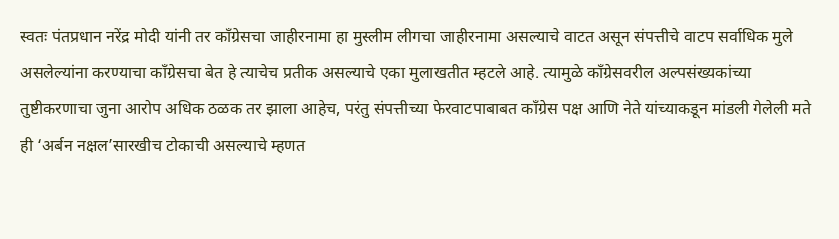स्वतः पंतप्रधान नरेंद्र मोदी यांनी तर काँग्रेसचा जाहीरनामा हा मुस्लीम लीगचा जाहीरनामा असल्याचे वाटत असून संपत्तीचे वाटप सर्वाधिक मुले असलेल्यांना करण्याचा काँग्रेसचा बेत हे त्याचेच प्रतीक असल्याचे एका मुलाखतीत म्हटले आहे. त्यामुळे काँग्रेसवरील अल्पसंख्यकांच्या तुष्टीकरणाचा जुना आरोप अधिक ठळक तर झाला आहेच, परंतु संपत्तीच्या फेरवाटपाबाबत काँग्रेस पक्ष आणि नेते यांच्याकडून मांडली गेलेली मते ही ‘अर्बन नक्षल’सारखीच टोकाची असल्याचे म्हणत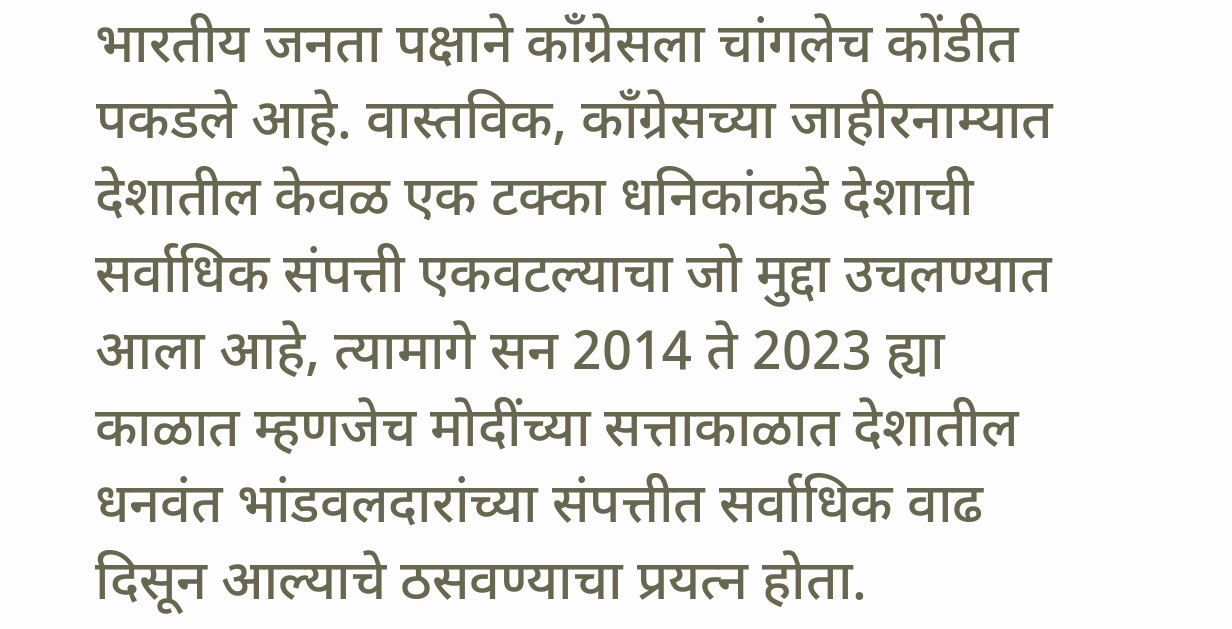भारतीय जनता पक्षाने काँग्रेसला चांगलेच कोंडीत पकडले आहे. वास्तविक, काँग्रेसच्या जाहीरनाम्यात देशातील केवळ एक टक्का धनिकांकडे देशाची सर्वाधिक संपत्ती एकवटल्याचा जो मुद्दा उचलण्यात आला आहे, त्यामागे सन 2014 ते 2023 ह्या काळात म्हणजेच मोदींच्या सत्ताकाळात देशातील धनवंत भांडवलदारांच्या संपत्तीत सर्वाधिक वाढ दिसून आल्याचे ठसवण्याचा प्रयत्न होता.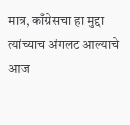मात्र, काँग्रेसचा हा मुद्दा त्यांच्याच अंगलट आल्याचे आज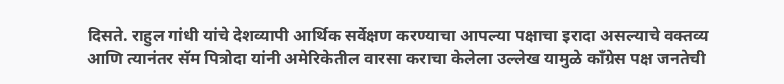दिसते. राहुल गांधी यांचे देशव्यापी आर्थिक सर्वेक्षण करण्याचा आपल्या पक्षाचा इरादा असल्याचे वक्तव्य आणि त्यानंतर सॅम पित्रोदा यांनी अमेरिकेतील वारसा कराचा केलेला उल्लेख यामुळे काँग्रेस पक्ष जनतेची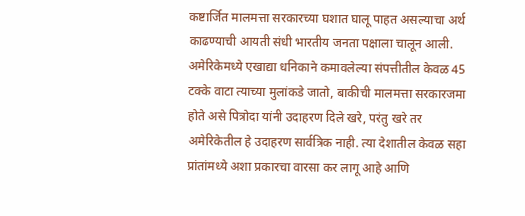कष्टार्जित मालमत्ता सरकारच्या घशात घालू पाहत असल्याचा अर्थ काढण्याची आयती संधी भारतीय जनता पक्षाला चालून आली. अमेरिकेमध्ये एखाद्या धनिकाने कमावलेल्या संपत्तीतील केवळ 45 टक्के वाटा त्याच्या मुलांकडे जातो, बाकीची मालमत्ता सरकारजमा होते असे पित्रोदा यांनी उदाहरण दिले खरे, परंतु खरे तर अमेरिकेतील हे उदाहरण सार्वत्रिक नाही. त्या देशातील केवळ सहा प्रांतांमध्ये अशा प्रकारचा वारसा कर लागू आहे आणि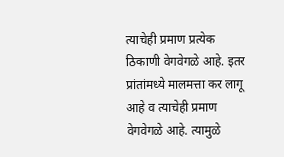त्याचेही प्रमाण प्रत्येक ठिकाणी वेगवेगळे आहे. इतर प्रांतांमध्ये मालमत्ता कर लागू आहे व त्याचेही प्रमाण वेगवेगळे आहे. त्यामुळे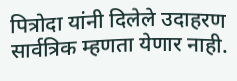पित्रोदा यांनी दिलेले उदाहरण सार्वत्रिक म्हणता येणार नाही.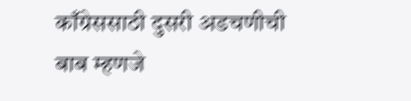काँग्रेससाठी दुसरी अडचणीची बाब म्हणजे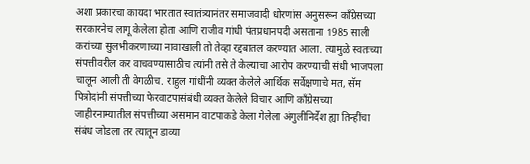अशा प्रकारचा कायदा भारतात स्वातंत्र्यानंतर समाजवादी धोरणांस अनुसरून काँग्रेसच्या सरकारनेच लागू केलेला होता आणि राजीव गांधी पंतप्रधानपदी असताना 1985 साली करांच्या सुलभीकरणाच्या नावाखाली तो तेव्हा रद्दबातल करण्यात आला. त्यामुळे स्वतःच्या संपत्तीवरील कर वाचवण्यासाठीच त्यांनी तसे ते केल्याचा आरोप करण्याची संधी भाजपला चालून आली ती वेगळीच. राहुल गांधींनी व्यक्त केलेले आर्थिक सर्वेक्षणाचे मत, सॅम पित्रोदांनी संपत्तीच्या फेरवाटपासंबंधी व्यक्त केलेले विचार आणि काँग्रेसच्या जाहीरनाम्यातील संपत्तीच्या असमान वाटपाकडे केला गेलेला अंगुलीनिर्देश ह्या तिन्हींचा संबंध जोडला तर त्यातून डाव्या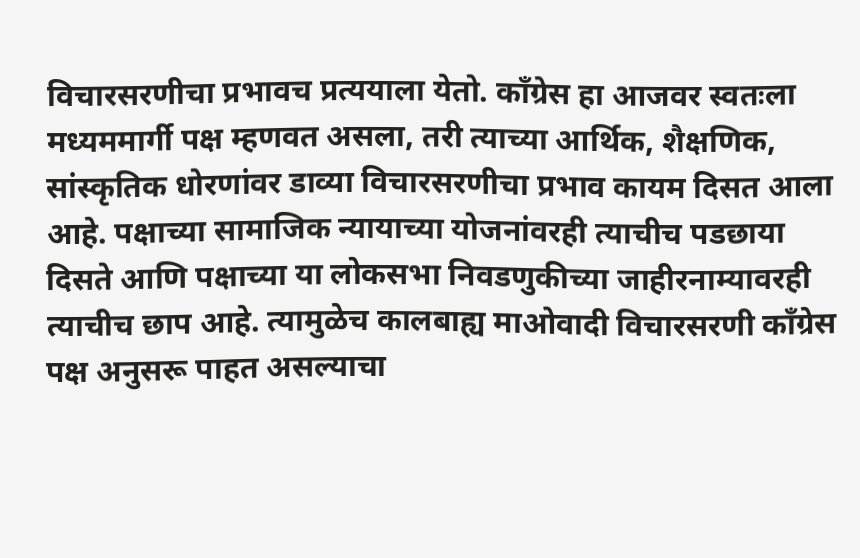विचारसरणीचा प्रभावच प्रत्ययाला येतो. काँग्रेस हा आजवर स्वतःला मध्यममार्गी पक्ष म्हणवत असला, तरी त्याच्या आर्थिक, शैक्षणिक, सांस्कृतिक धोरणांवर डाव्या विचारसरणीचा प्रभाव कायम दिसत आला आहे. पक्षाच्या सामाजिक न्यायाच्या योजनांवरही त्याचीच पडछाया दिसते आणि पक्षाच्या या लोकसभा निवडणुकीच्या जाहीरनाम्यावरही त्याचीच छाप आहे. त्यामुळेच कालबाह्य माओवादी विचारसरणी काँग्रेस पक्ष अनुसरू पाहत असल्याचा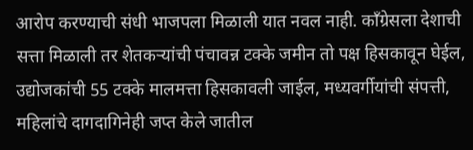आरोप करण्याची संधी भाजपला मिळाली यात नवल नाही. काँग्रेसला देशाची सत्ता मिळाली तर शेतकऱ्यांची पंचावन्न टक्के जमीन तो पक्ष हिसकावून घेईल, उद्योजकांची 55 टक्के मालमत्ता हिसकावली जाईल, मध्यवर्गीयांची संपत्ती, महिलांचे दागदागिनेही जप्त केले जातील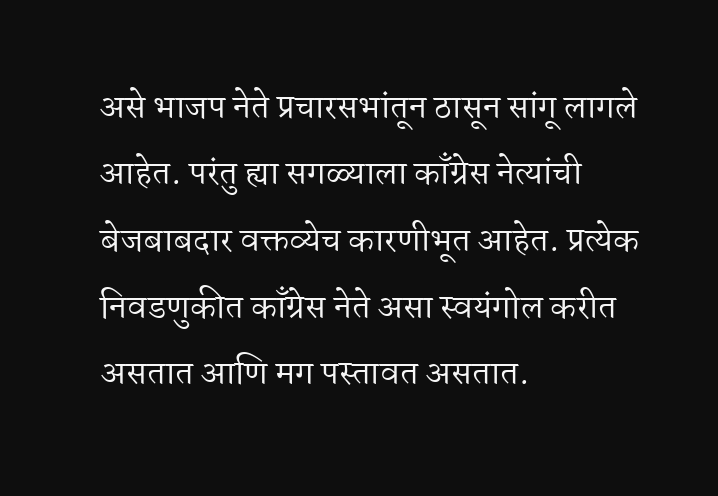असे भाजप नेते प्रचारसभांतून ठासून सांगू लागले आहेत. परंतु ह्या सगळ्याला काँग्रेस नेत्यांची बेजबाबदार वक्तव्येच कारणीभूत आहेत. प्रत्येक निवडणुकीत काँग्रेस नेते असा स्वयंगोल करीत असतात आणि मग पस्तावत असतात.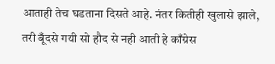आताही तेच घडताना दिसते आहे. नंतर कितीही खुलासे झाले, तरी बूँदसे गयी सो हौद से नही आती हे काँग्रेस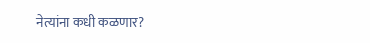नेत्यांना कधी कळणार?